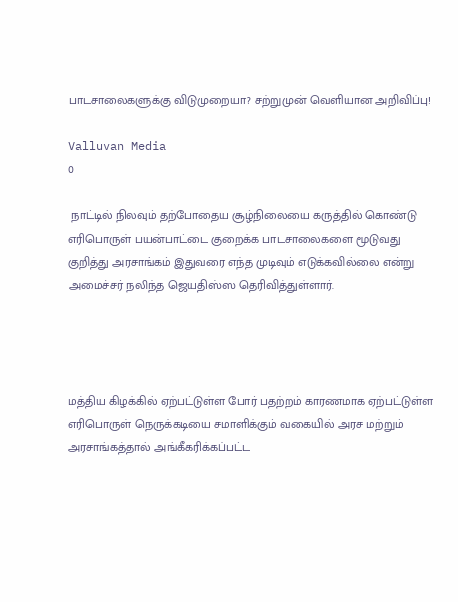பாடசாலைகளுக்கு விடுமுறையா? சற்றுமுன் வெளியான அறிவிப்பு!

Valluvan Media
0

 நாட்டில் நிலவும் தற்போதைய சூழ்நிலையை கருத்தில் கொண்டு எரிபொருள் பயன்பாட்டை குறைக்க பாடசாலைகளை மூடுவது குறித்து அரசாங்கம் இதுவரை எந்த முடிவும் எடுக்கவில்லை என்று அமைச்சர் நலிந்த ஜெயதிஸ்ஸ தெரிவித்துள்ளார்.




மத்திய கிழக்கில் ஏற்பட்டுள்ள போர் பதற்றம் காரணமாக ஏற்பட்டுள்ள எரிபொருள் நெருக்கடியை சமாளிக்கும் வகையில் அரச மற்றும் அரசாங்கத்தால் அங்கீகரிக்கப்பட்ட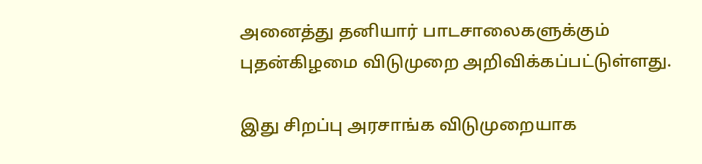அனைத்து தனியார் பாடசாலைகளுக்கும் புதன்கிழமை விடுமுறை அறிவிக்கப்பட்டுள்ளது.

இது சிறப்பு அரசாங்க விடுமுறையாக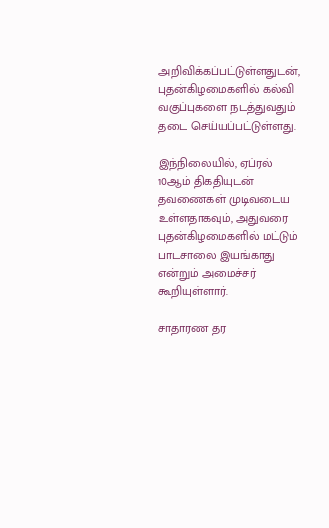அறிவிக்கப்பட்டுள்ளதுடன், புதன்கிழமைகளில் கல்வி வகுப்புகளை நடத்துவதும் தடை செய்யப்பட்டுள்ளது.

இந்நிலையில், ஏப்ரல் 10ஆம் திகதியுடன் தவணைகள் முடிவடைய உள்ளதாகவும், அதுவரை புதன்கிழமைகளில் மட்டும் பாடசாலை இயங்காது என்றும் அமைச்சர் கூறியுள்ளார்.

சாதாரண தர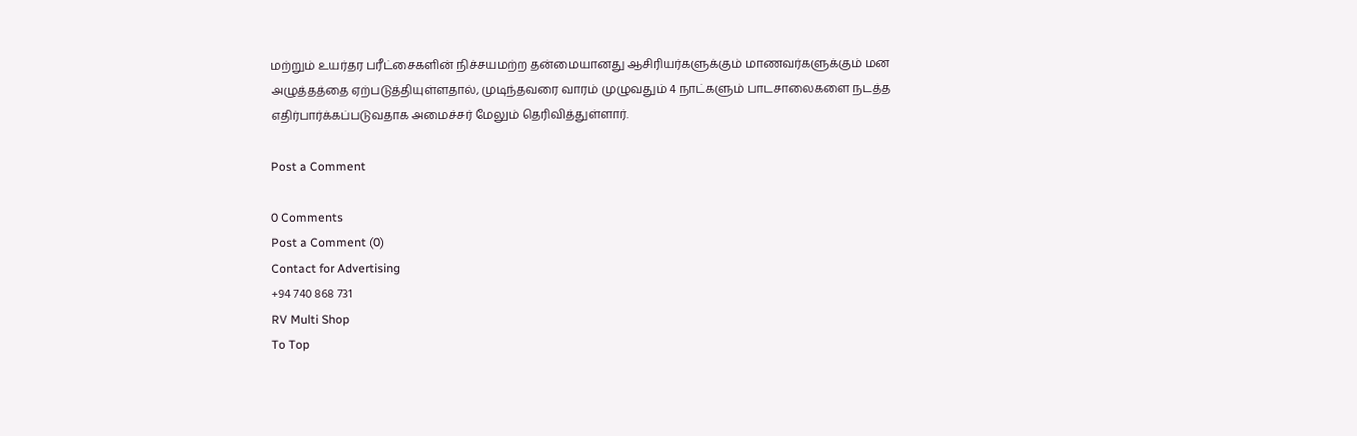மற்றும் உயர்தர பரீட்சைகளின் நிச்சயமற்ற தன்மையானது ஆசிரியர்களுக்கும் மாணவர்களுக்கும் மன அழுத்தத்தை ஏற்படுத்தியுள்ளதால், முடிந்தவரை வாரம் முழுவதும் 4 நாட்களும் பாடசாலைகளை நடத்த எதிர்பார்க்கப்படுவதாக அமைச்சர் மேலும் தெரிவித்துள்ளார்.

Post a Comment

0 Comments
Post a Comment (0)
Contact for Advertising
+94 740 868 731
RV Multi Shop
To Top